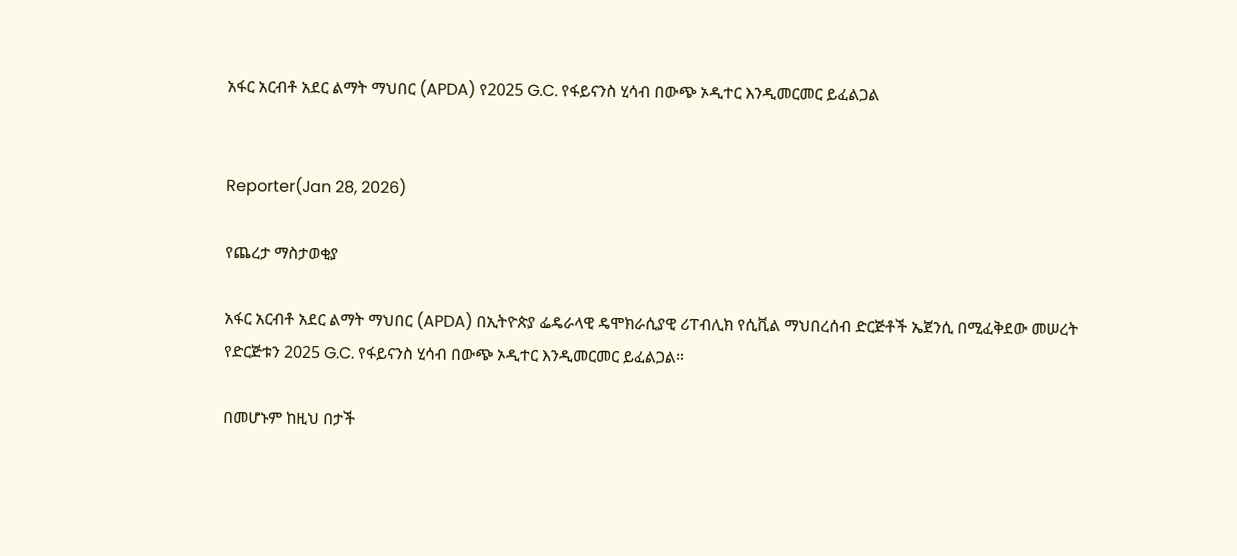አፋር አርብቶ አደር ልማት ማህበር (APDA) የ2025 G.C. የፋይናንስ ሂሳብ በውጭ ኦዲተር እንዲመርመር ይፈልጋል


Reporter(Jan 28, 2026)

የጨረታ ማስታወቂያ

አፋር አርብቶ አደር ልማት ማህበር (APDA) በኢትዮጵያ ፌዴራላዊ ዴሞክራሲያዊ ሪፐብሊክ የሲቪል ማህበረሰብ ድርጅቶች ኤጀንሲ በሚፈቅደው መሠረት የድርጅቱን 2025 G.C. የፋይናንስ ሂሳብ በውጭ ኦዲተር እንዲመርመር ይፈልጋል።

በመሆኑም ከዚህ በታች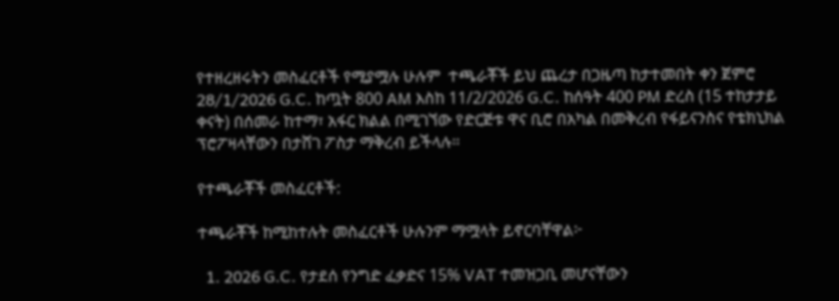የተዘረዘሩትን መስፈርቶች የሚያሟሉ ሁሉም  ተጫራቾች ይህ ጨረታ በጋዜጣ ከታተመበት ቀን ጀምሮ 28/1/2026 G.C. ከጧት 800 AM እስከ 11/2/2026 G.C. ከሰዓት 400 PM ድረስ (15 ተከታታይ ቀናት) በሰመራ ከተማ፣ አፋር ክልል በሚገኘው የድርጅቱ ዋና ቢሮ በአካል በመቅረብ የፋይናንስና የቴክኒክል ፕሮፖዛላቸውን በታሸገ ፖስታ ማቅረብ ይችላሉ።

የተጫራቾች መስፈርቶች:

ተጫራቾች ከሚከተሉት መስፈርቶች ሁሉንም ማሟላት ይኖርባቸዋል፦

  1. 2026 G.C. የታደሰ የንግድ ፈቃድና 15% VAT ተመዝጋቢ መሆናቸውን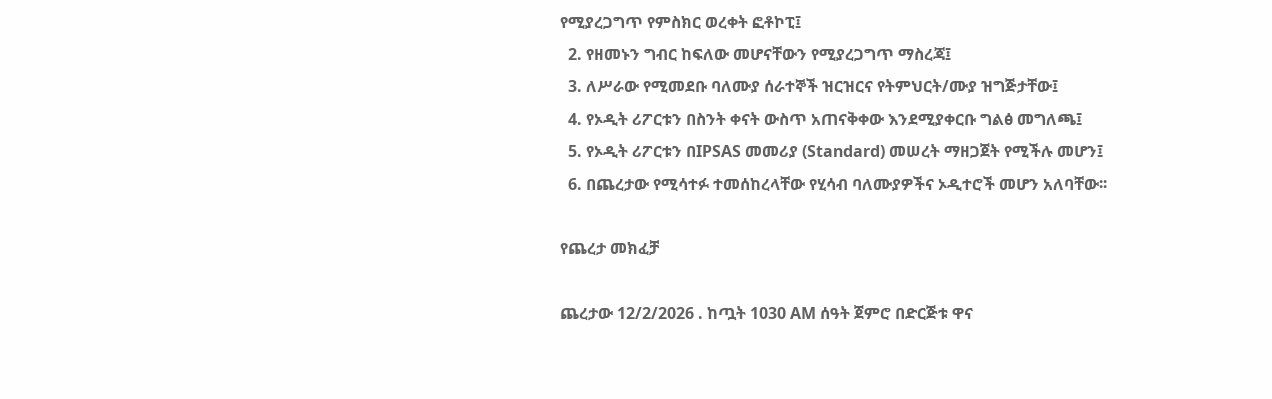የሚያረጋግጥ የምስክር ወረቀት ፎቶኮፒ፤
  2. የዘመኑን ግብር ከፍለው መሆናቸውን የሚያረጋግጥ ማስረጃ፤
  3. ለሥራው የሚመደቡ ባለሙያ ሰራተኞች ዝርዝርና የትምህርት/ሙያ ዝግጅታቸው፤
  4. የኦዲት ሪፖርቱን በስንት ቀናት ውስጥ አጠናቅቀው እንደሚያቀርቡ ግልፅ መግለጫ፤
  5. የኦዲት ሪፖርቱን በIPSAS መመሪያ (Standard) መሠረት ማዘጋጀት የሚችሉ መሆን፤
  6. በጨረታው የሚሳተፉ ተመሰከረላቸው የሂሳብ ባለሙያዎችና ኦዲተሮች መሆን አለባቸው፡፡

የጨረታ መክፈቻ

ጨረታው 12/2/2026 . ከጧት 1030 AM ሰዓት ጀምሮ በድርጅቱ ዋና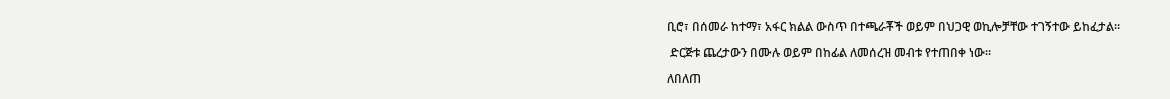ቢሮ፣ በሰመራ ከተማ፣ አፋር ክልል ውስጥ በተጫራቾች ወይም በህጋዊ ወኪሎቻቸው ተገኝተው ይከፈታል።

 ድርጅቱ ጨረታውን በሙሉ ወይም በከፊል ለመሰረዝ መብቱ የተጠበቀ ነው።

ለበለጠ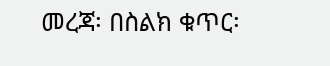መረጃ፡ በስልክ ቁጥር፡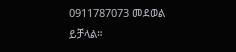0911787073 መደወል ይቻላል።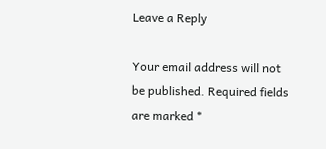Leave a Reply

Your email address will not be published. Required fields are marked *